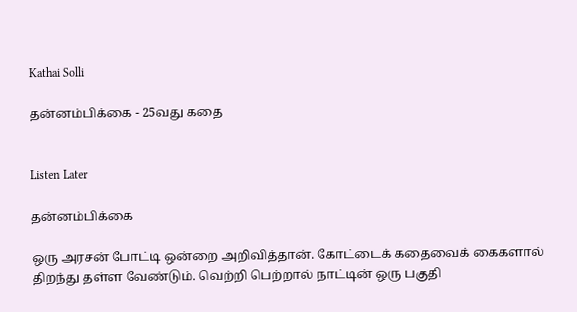Kathai Solli

தன்னம்பிக்கை - 25வது கதை


Listen Later

தன்னம்பிக்கை

ஒரு அரசன் போட்டி ஒன்றை அறிவித்தான். கோட்டைக் கதைவைக் கைகளால் திறந்து தள்ள வேண்டும். வெற்றி பெற்றால் நாட்டின் ஒரு பகுதி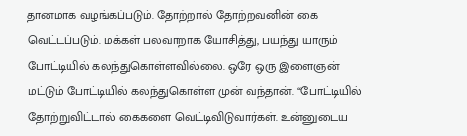தானமாக வழங்கப்படும். தோற்றால் தோற்றவனின் கை வெட்டப்படும். மக்கள் பலவாறாக யோசித்து, பயந்து யாரும் போட்டியில் கலந்துகொள்ளவில்லை. ஒரே ஒரு இளைஞன் மட்டும் போட்டியில் கலந்துகொள்ள முன் வந்தான். “போட்டியில் தோற்றுவிட்டால் கைகளை வெட்டிவிடுவார்கள். உன்னுடைய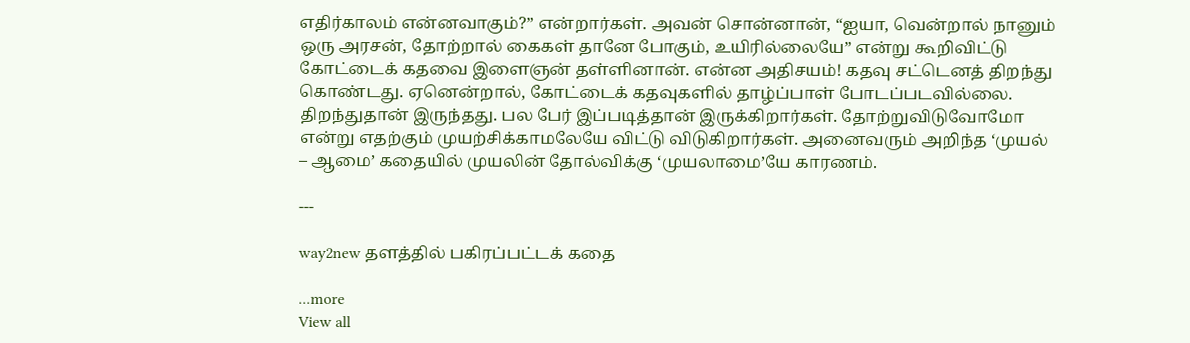எதிர்காலம் என்னவாகும்?” என்றார்கள். அவன் சொன்னான், “ஐயா, வென்றால் நானும் ஒரு அரசன், தோற்றால் கைகள் தானே போகும், உயிரில்லையே” என்று கூறிவிட்டு கோட்டைக் கதவை இளைஞன் தள்ளினான். என்ன அதிசயம்! கதவு சட்டெனத் திறந்து கொண்டது. ஏனென்றால், கோட்டைக் கதவுகளில் தாழ்ப்பாள் போடப்படவில்லை. திறந்துதான் இருந்தது. பல பேர் இப்படித்தான் இருக்கிறார்கள். தோற்றுவிடுவோமோ என்று எதற்கும் முயற்சிக்காமலேயே விட்டு விடுகிறார்கள். அனைவரும் அறிந்த ‘முயல் – ஆமை’ கதையில் முயலின் தோல்விக்கு ‘முயலாமை’யே காரணம்.

---

way2new தளத்தில் பகிரப்பட்டக் கதை

...more
View all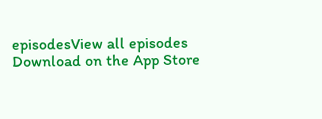episodesView all episodes
Download on the App Store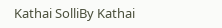Kathai SolliBy Kathai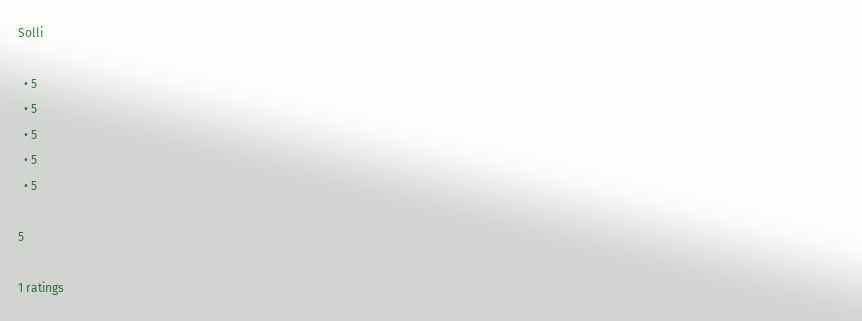Solli

  • 5
  • 5
  • 5
  • 5
  • 5

5

1 ratings